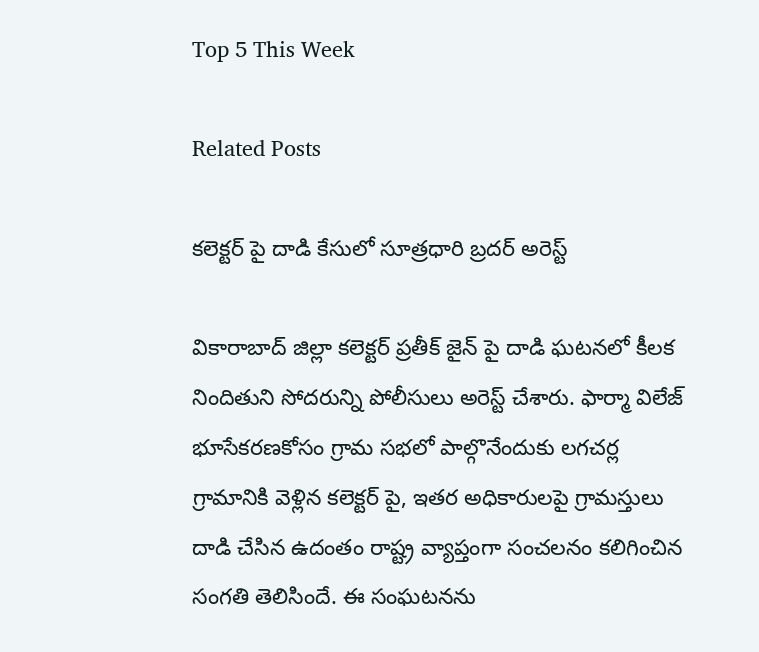Top 5 This Week

Related Posts

కలెక్టర్ పై దాడి కేసులో సూత్రధారి బ్రదర్ అరెస్ట్

వికారాబాద్ జిల్లా కలెక్టర్ ప్రతీక్ జైన్ పై దాడి ఘటనలో కీలక నిందితుని సోదరున్ని పోలీసులు అరెస్ట్ చేశారు. ఫార్మా విలేజ్ భూసేకరణకోసం గ్రామ సభలో పాల్గొనేందుకు లగచర్ల గ్రామానికి వెళ్లిన కలెక్టర్ పై, ఇతర అధికారులపై గ్రామస్తులు దాడి చేసిన ఉదంతం రాష్ట్ర వ్యాప్తంగా సంచలనం కలిగించిన సంగతి తెలిసిందే. ఈ సంఘటనను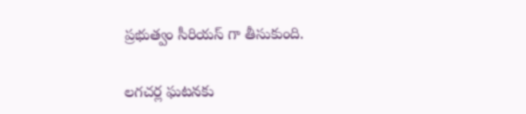ప్రభుత్వం సీరియస్ గా తీసుకుంది.

లగచర్ల ఘటనకు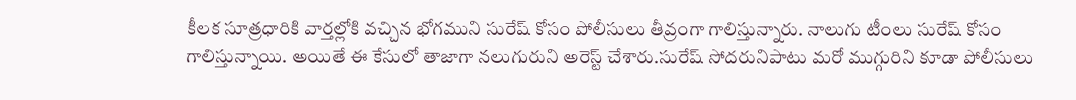కీలక సూత్రధారికి వార్తల్లోకి వచ్చిన భోగముని సురేష్ కోసం పోలీసులు తీవ్రంగా గాలిస్తున్నారు. నాలుగు టీంలు సురేష్ కోసం గాలిస్తున్నాయి. అయితే ఈ కేసులో తాజాగా నలుగురుని అరెస్ట్ చేశారు.సురేష్ సోదరునిపాటు మరో ముగ్గురిని కూడా పోలీసులు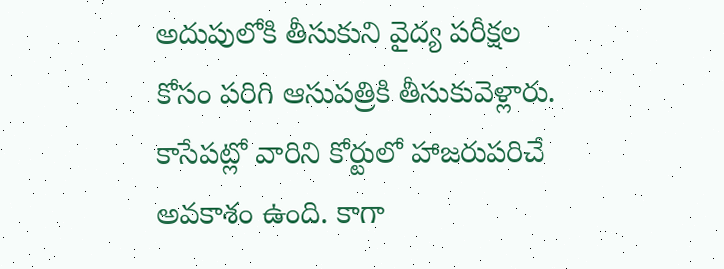అదుపులోకి తీసుకుని వైద్య పరీక్షల కోసం పరిగి ఆసుపత్రికి తీసుకువెళ్లారు. కాసేపట్లో వారిని కోర్టులో హాజరుపరిచే అవకాశం ఉంది. కాగా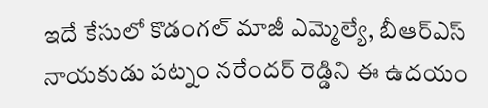ఇదే కేసులో కొడంగల్ మాజీ ఎమ్మెల్యే, బీఆర్ఎస్ నాయకుడు పట్నం నరేందర్ రెడ్డిని ఈ ఉదయం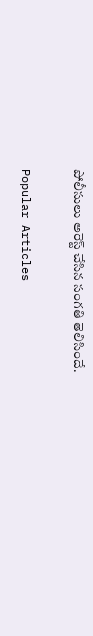పోలీసులు అరెస్ట్ చేసిన సంగతి తెలిసిందే.

Popular Articles